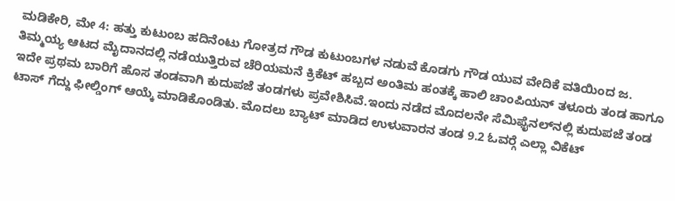ಮಡಿಕೇರಿ, ಮೇ 4: ಹತ್ತು ಕುಟುಂಬ ಹದಿನೆಂಟು ಗೋತ್ರದ ಗೌಡ ಕುಟುಂಬಗಳ ನಡುವೆ ಕೊಡಗು ಗೌಡ ಯುವ ವೇದಿಕೆ ವತಿಯಿಂದ ಜ. ತಿಮ್ಮಯ್ಯ ಆಟದ ಮೈದಾನದಲ್ಲಿ ನಡೆಯುತ್ತಿರುವ ಚೆರಿಯಮನೆ ಕ್ರಿಕೆಟ್ ಹಬ್ಬದ ಅಂತಿಮ ಹಂತಕ್ಕೆ ಹಾಲಿ ಚಾಂಪಿಯನ್ ತಳೂರು ತಂಡ ಹಾಗೂ ಇದೇ ಪ್ರಥಮ ಬಾರಿಗೆ ಹೊಸ ತಂಡವಾಗಿ ಕುದುಪಜೆ ತಂಡಗಳು ಪ್ರವೇಶಿಸಿವೆ.ಇಂದು ನಡೆದ ಮೊದಲನೇ ಸೆಮಿಫೈನಲ್‍ನಲ್ಲಿ ಕುದುಪಜೆ ತಂಡ ಟಾಸ್ ಗೆದ್ದು ಫೀಲ್ಡಿಂಗ್ ಆಯ್ಕೆ ಮಾಡಿಕೊಂಡಿತು. ಮೊದಲು ಬ್ಯಾಟ್ ಮಾಡಿದ ಉಳುವಾರನ ತಂಡ 9.2 ಓವರ್‍ಗೆ ಎಲ್ಲಾ ವಿಕೆಟ್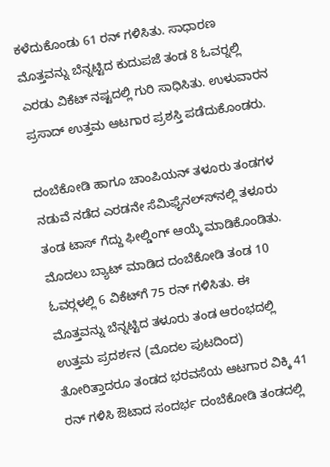ಕಳೆದುಕೊಂಡು 61 ರನ್ ಗಳಿಸಿತು. ಸಾಧಾರಣ ಮೊತ್ತವನ್ನು ಬೆನ್ನಟ್ಟಿದ ಕುದುಪಜೆ ತಂಡ 8 ಓವರ್‍ನಲ್ಲಿ ಎರಡು ವಿಕೆಟ್ ನಷ್ಟದಲ್ಲಿ ಗುರಿ ಸಾಧಿಸಿತು. ಉಳುವಾರನ ಪ್ರಸಾದ್ ಉತ್ತಮ ಆಟಗಾರ ಪ್ರಶಸ್ತಿ ಪಡೆದುಕೊಂಡರು.

ದಂಬೆಕೋಡಿ ಹಾಗೂ ಚಾಂಪಿಯನ್ ತಳೂರು ತಂಡಗಳ ನಡುವೆ ನಡೆದ ಎರಡನೇ ಸೆಮಿಫೈನಲ್ಸ್‍ನಲ್ಲಿ ತಳೂರು ತಂಡ ಟಾಸ್ ಗೆದ್ದು ಫೀಲ್ಡಿಂಗ್ ಆಯ್ಕೆ ಮಾಡಿಕೊಂಡಿತು. ಮೊದಲು ಬ್ಯಾಟ್ ಮಾಡಿದ ದಂಬೆಕೋಡಿ ತಂಡ 10 ಓವರ್‍ಗಳಲ್ಲಿ 6 ವಿಕೆಟ್‍ಗೆ 75 ರನ್ ಗಳಿಸಿತು. ಈ ಮೊತ್ತವನ್ನು ಬೆನ್ನಟ್ಟಿದ ತಳೂರು ತಂಡ ಆರಂಭದಲ್ಲಿ ಉತ್ತಮ ಪ್ರದರ್ಶನ (ಮೊದಲ ಪುಟದಿಂದ) ತೋರಿತ್ತಾದರೂ ತಂಡದ ಭರವಸೆಯ ಆಟಗಾರ ವಿಕ್ಕಿ 41 ರನ್ ಗಳಿಸಿ ಔಟಾದ ಸಂದರ್ಭ ದಂಬೆಕೋಡಿ ತಂಡದಲ್ಲಿ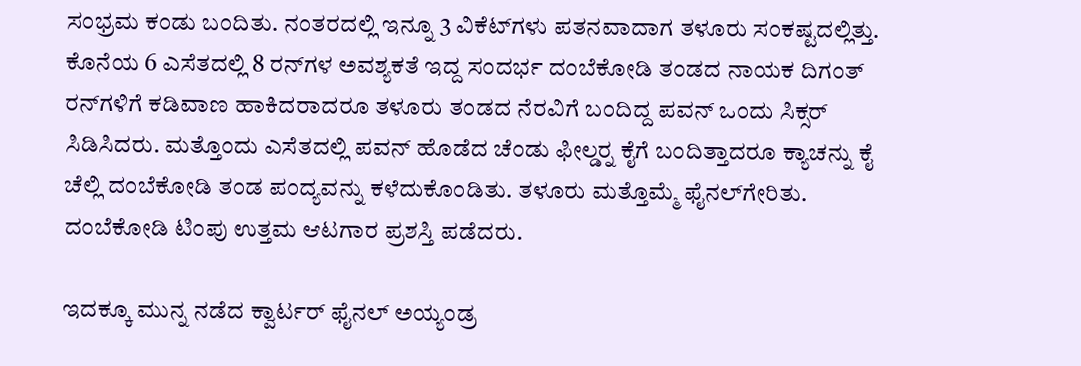ಸಂಭ್ರಮ ಕಂಡು ಬಂದಿತು. ನಂತರದಲ್ಲಿ ಇನ್ನೂ 3 ವಿಕೆಟ್‍ಗಳು ಪತನವಾದಾಗ ತಳೂರು ಸಂಕಷ್ಟದಲ್ಲಿತ್ತು. ಕೊನೆಯ 6 ಎಸೆತದಲ್ಲಿ 8 ರನ್‍ಗಳ ಅವಶ್ಯಕತೆ ಇದ್ದ ಸಂದರ್ಭ ದಂಬೆಕೋಡಿ ತಂಡದ ನಾಯಕ ದಿಗಂತ್ ರನ್‍ಗಳಿಗೆ ಕಡಿವಾಣ ಹಾಕಿದರಾದರೂ ತಳೂರು ತಂಡದ ನೆರವಿಗೆ ಬಂದಿದ್ದ ಪವನ್ ಒಂದು ಸಿಕ್ಸರ್ ಸಿಡಿಸಿದರು. ಮತ್ತೊಂದು ಎಸೆತದಲ್ಲಿ ಪವನ್ ಹೊಡೆದ ಚೆಂಡು ಫೀಲ್ಡರ್‍ನ ಕೈಗೆ ಬಂದಿತ್ತಾದರೂ ಕ್ಯಾಚನ್ನು ಕೈ ಚೆಲ್ಲಿ ದಂಬೆಕೋಡಿ ತಂಡ ಪಂದ್ಯವನ್ನು ಕಳೆದುಕೊಂಡಿತು. ತಳೂರು ಮತ್ತೊಮ್ಮೆ ಫೈನಲ್‍ಗೇರಿತು. ದಂಬೆಕೋಡಿ ಟಿಂಪು ಉತ್ತಮ ಆಟಗಾರ ಪ್ರಶಸ್ತಿ ಪಡೆದರು.

ಇದಕ್ಕೂ ಮುನ್ನ ನಡೆದ ಕ್ವಾರ್ಟರ್ ಫೈನಲ್ ಅಯ್ಯಂಡ್ರ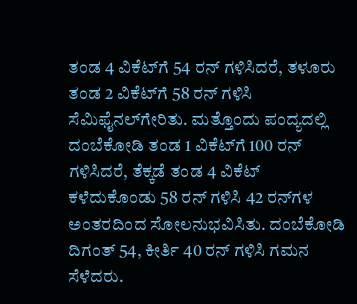ತಂಡ 4 ವಿಕೆಟ್‍ಗೆ 54 ರನ್ ಗಳಿಸಿದರೆ, ತಳೂರು ತಂಡ 2 ವಿಕೆಟ್‍ಗೆ 58 ರನ್ ಗಳಿಸಿ ಸೆಮಿಫೈನಲ್‍ಗೇರಿತು. ಮತ್ತೊಂದು ಪಂದ್ಯದಲ್ಲಿ ದಂಬೆಕೋಡಿ ತಂಡ 1 ವಿಕೆಟ್‍ಗೆ 100 ರನ್ ಗಳಿಸಿದರೆ, ತೆಕ್ಕಡೆ ತಂಡ 4 ವಿಕೆಟ್ ಕಳೆದುಕೊಂಡು 58 ರನ್ ಗಳಿಸಿ 42 ರನ್‍ಗಳ ಅಂತರದಿಂದ ಸೋಲನುಭವಿಸಿತು. ದಂಬೆಕೋಡಿ ದಿಗಂತ್ 54, ಕೀರ್ತಿ 40 ರನ್ ಗಳಿಸಿ ಗಮನ ಸೆಳೆದರು.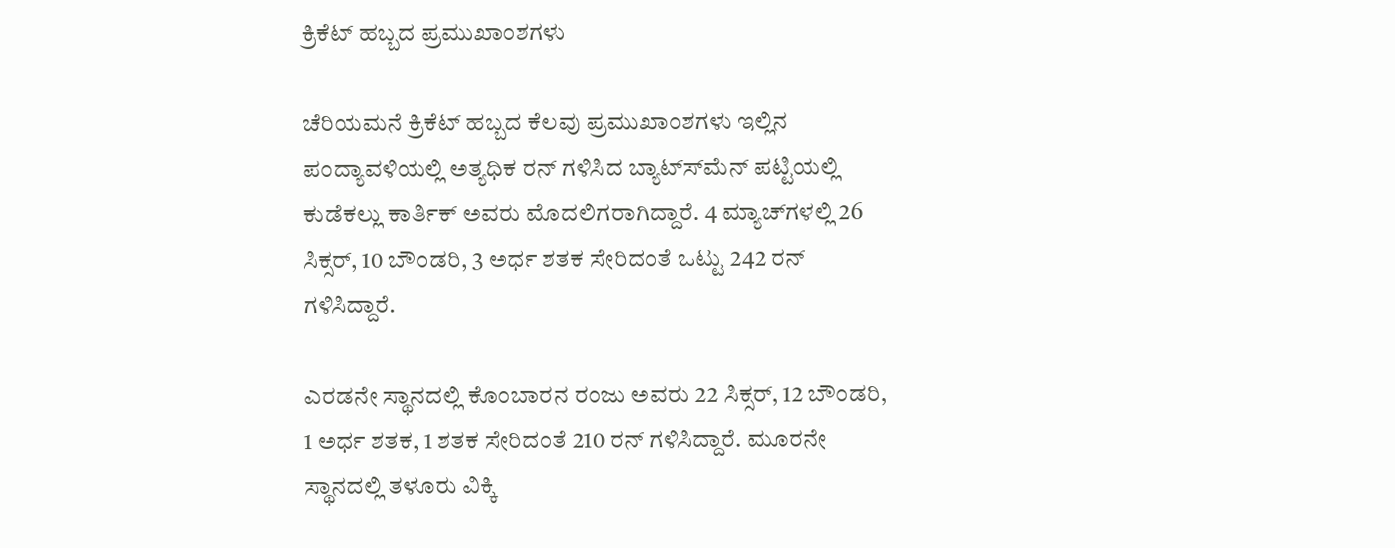ಕ್ರಿಕೆಟ್ ಹಬ್ಬದ ಪ್ರಮುಖಾಂಶಗಳು

ಚೆರಿಯಮನೆ ಕ್ರಿಕೆಟ್ ಹಬ್ಬದ ಕೆಲವು ಪ್ರಮುಖಾಂಶಗಳು ಇಲ್ಲಿನ ಪಂದ್ಯಾವಳಿಯಲ್ಲಿ ಅತ್ಯಧಿಕ ರನ್ ಗಳಿಸಿದ ಬ್ಯಾಟ್ಸ್‍ಮೆನ್ ಪಟ್ಟಿಯಲ್ಲಿ ಕುಡೆಕಲ್ಲು ಕಾರ್ತಿಕ್ ಅವರು ಮೊದಲಿಗರಾಗಿದ್ದಾರೆ. 4 ಮ್ಯಾಚ್‍ಗಳಲ್ಲಿ 26 ಸಿಕ್ಸರ್, 10 ಬೌಂಡರಿ, 3 ಅರ್ಧ ಶತಕ ಸೇರಿದಂತೆ ಒಟ್ಟು 242 ರನ್ ಗಳಿಸಿದ್ದಾರೆ.

ಎರಡನೇ ಸ್ಥಾನದಲ್ಲಿ ಕೊಂಬಾರನ ರಂಜು ಅವರು 22 ಸಿಕ್ಸರ್, 12 ಬೌಂಡರಿ, 1 ಅರ್ಧ ಶತಕ, 1 ಶತಕ ಸೇರಿದಂತೆ 210 ರನ್ ಗಳಿಸಿದ್ದಾರೆ. ಮೂರನೇ ಸ್ಥಾನದಲ್ಲಿ ತಳೂರು ವಿಕ್ಕಿ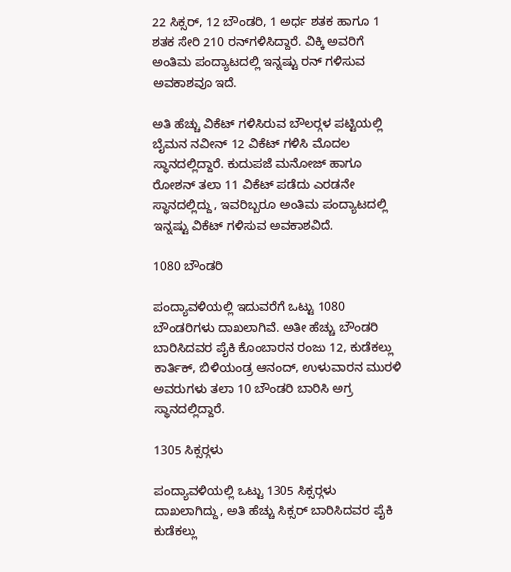22 ಸಿಕ್ಸರ್, 12 ಬೌಂಡರಿ, 1 ಅರ್ಧ ಶತಕ ಹಾಗೂ 1 ಶತಕ ಸೇರಿ 210 ರನ್‍ಗಳಿಸಿದ್ದಾರೆ. ವಿಕ್ಕಿ ಅವರಿಗೆ ಅಂತಿಮ ಪಂದ್ಯಾಟದಲ್ಲಿ ಇನ್ನಷ್ಟು ರನ್ ಗಳಿಸುವ ಅವಕಾಶವೂ ಇದೆ.

ಅತಿ ಹೆಚ್ಚು ವಿಕೆಟ್ ಗಳಿಸಿರುವ ಬೌಲರ್‍ಗಳ ಪಟ್ಟಿಯಲ್ಲಿ ಬೈಮನ ನವೀನ್ 12 ವಿಕೆಟ್ ಗಳಿಸಿ ಮೊದಲ ಸ್ಥಾನದಲ್ಲಿದ್ದಾರೆ. ಕುದುಪಜೆ ಮನೋಜ್ ಹಾಗೂ ರೋಶನ್ ತಲಾ 11 ವಿಕೆಟ್ ಪಡೆದು ಎರಡನೇ ಸ್ಥಾನದಲ್ಲಿದ್ದು, ಇವರಿಬ್ಬರೂ ಅಂತಿಮ ಪಂದ್ಯಾಟದಲ್ಲಿ ಇನ್ನಷ್ಟು ವಿಕೆಟ್ ಗಳಿಸುವ ಅವಕಾಶವಿದೆ.

1080 ಬೌಂಡರಿ

ಪಂದ್ಯಾವಳಿಯಲ್ಲಿ ಇದುವರೆಗೆ ಒಟ್ಟು 1080 ಬೌಂಡರಿಗಳು ದಾಖಲಾಗಿವೆ. ಅತೀ ಹೆಚ್ಚು ಬೌಂಡರಿ ಬಾರಿಸಿದವರ ಪೈಕಿ ಕೊಂಬಾರನ ರಂಜು 12, ಕುಡೆಕಲ್ಲು ಕಾರ್ತಿಕ್, ಬಿಳಿಯಂಡ್ರ ಆನಂದ್, ಉಳುವಾರನ ಮುರಳಿ ಅವರುಗಳು ತಲಾ 10 ಬೌಂಡರಿ ಬಾರಿಸಿ ಅಗ್ರ ಸ್ಥಾನದಲ್ಲಿದ್ದಾರೆ.

1305 ಸಿಕ್ಸರ್‍ಗಳು

ಪಂದ್ಯಾವಳಿಯಲ್ಲಿ ಒಟ್ಟು 1305 ಸಿಕ್ಸರ್‍ಗಳು ದಾಖಲಾಗಿದ್ದು, ಅತಿ ಹೆಚ್ಚು ಸಿಕ್ಸರ್ ಬಾರಿಸಿದವರ ಪೈಕಿ ಕುಡೆಕಲ್ಲು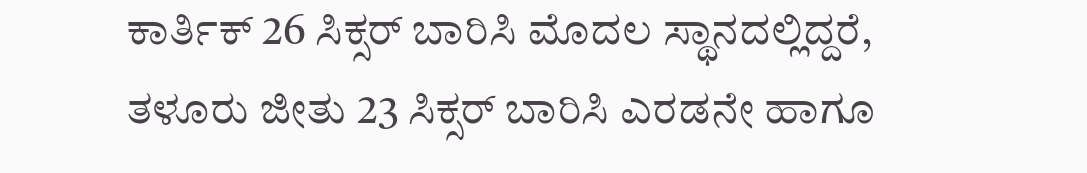ಕಾರ್ತಿಕ್ 26 ಸಿಕ್ಸರ್ ಬಾರಿಸಿ ಮೊದಲ ಸ್ಥಾನದಲ್ಲಿದ್ದರೆ, ತಳೂರು ಜೀತು 23 ಸಿಕ್ಸರ್ ಬಾರಿಸಿ ಎರಡನೇ ಹಾಗೂ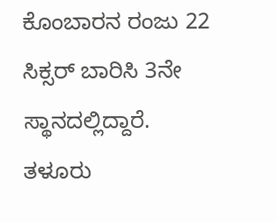ಕೊಂಬಾರನ ರಂಜು 22 ಸಿಕ್ಸರ್ ಬಾರಿಸಿ 3ನೇ ಸ್ಥಾನದಲ್ಲಿದ್ದಾರೆ. ತಳೂರು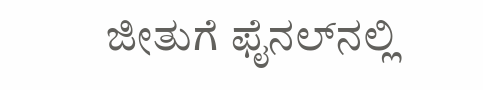ಜೀತುಗೆ ಫೈನಲ್‍ನಲ್ಲಿ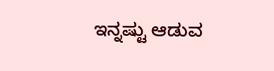ಇನ್ನಷ್ಟು ಆಡುವ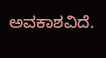ಅವಕಾಶವಿದೆ.